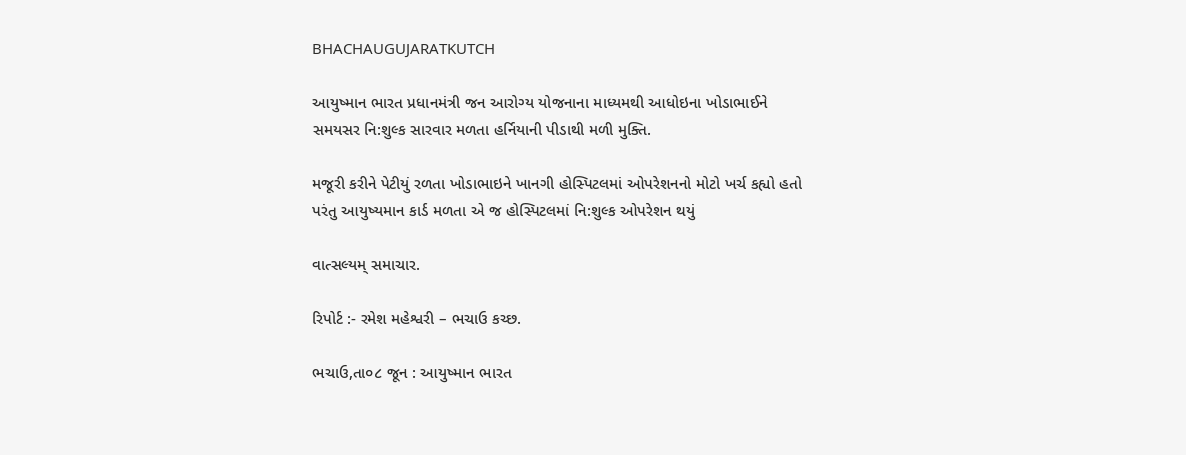BHACHAUGUJARATKUTCH

આયુષ્માન ભારત પ્રધાનમંત્રી જન આરોગ્ય યોજનાના માધ્યમથી આધોઇના ખોડાભાઈને સમયસર નિ:શુલ્ક સારવાર મળતા હર્નિયાની પીડાથી મળી મુક્તિ.

મજૂરી કરીને પેટીયું રળતા ખોડાભાઇને ખાનગી હોસ્પિટલમાં ઓપરેશનનો મોટો ખર્ચ કહ્યો હતો પરંતુ આયુષ્યમાન કાર્ડ મળતા એ જ હોસ્પિટલમાં નિ:શુલ્ક ઓપરેશન થયું

વાત્સલ્યમ્ સમાચાર.

રિપોર્ટ :- રમેશ મહેશ્વરી – ભચાઉ કચ્છ.

ભચાઉ,તા૦૮ જૂન : આયુષ્માન ભારત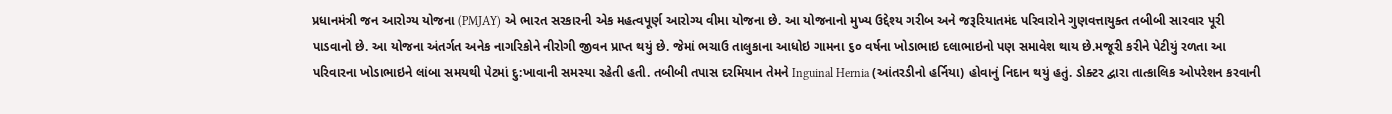પ્રધાનમંત્રી જન આરોગ્ય યોજના (PMJAY) એ ભારત સરકારની એક મહત્વપૂર્ણ આરોગ્ય વીમા યોજના છે. આ યોજનાનો મુખ્ય ઉદ્દેશ્ય ગરીબ અને જરૂરિયાતમંદ પરિવારોને ગુણવત્તાયુક્ત તબીબી સારવાર પૂરી પાડવાનો છે. આ યોજના અંતર્ગત અનેક નાગરિકોને નીરોગી જીવન પ્રાપ્ત થયું છે. જેમાં ભચાઉ તાલુકાના આધોઇ ગામના ૬૦ વર્ષના ખોડાભાઇ દલાભાઇનો પણ સમાવેશ થાય છે.મજૂરી કરીને પેટીયું રળતા આ પરિવારના ખોડાભાઇને લાંબા સમયથી પેટમાં દુ:ખાવાની સમસ્યા રહેતી હતી. તબીબી તપાસ દરમિયાન તેમને Inguinal Hernia (આંતરડીનો હર્નિયા) હોવાનું નિદાન થયું હતું. ડોક્ટર દ્વારા તાત્કાલિક ઓપરેશન કરવાની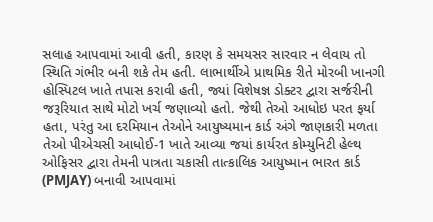સલાહ આપવામાં આવી હતી, કારણ કે સમયસર સારવાર ન લેવાય તો સ્થિતિ ગંભીર બની શકે તેમ હતી. લાભાર્થીએ પ્રાથમિક રીતે મોરબી ખાનગી હોસ્પિટલ ખાતે તપાસ કરાવી હતી, જ્યાં વિશેષજ્ઞ ડોક્ટર દ્વારા સર્જરીની જરૂરિયાત સાથે મોટો ખર્ચ જણાવ્યો હતો. જેથી તેઓ આધોઇ પરત ફર્યા હતા, પરંતુ આ દરમિયાન તેઓને આયુષ્યમાન કાર્ડ અંગે જાણકારી મળતા તેઓ પીએચસી આધોઈ-1 ખાતે આવ્યા જયાં કાર્યરત કોમ્યુનિટી હેલ્થ ઓફિસર દ્વારા તેમની પાત્રતા ચકાસી તાત્કાલિક આયુષ્માન ભારત કાર્ડ (PMJAY) બનાવી આપવામાં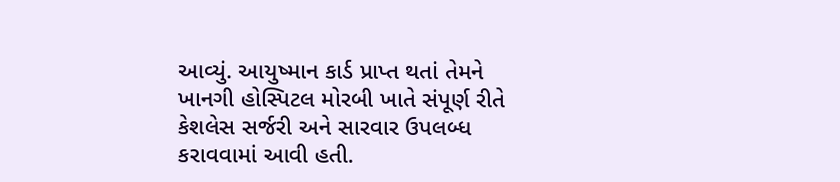આવ્યું. આયુષ્માન કાર્ડ પ્રાપ્ત થતાં તેમને ખાનગી હોસ્પિટલ મોરબી ખાતે સંપૂર્ણ રીતે કેશલેસ સર્જરી અને સારવાર ઉપલબ્ધ કરાવવામાં આવી હતી.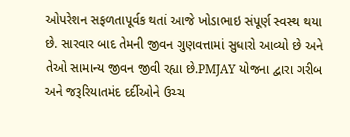ઓપરેશન સફળતાપૂર્વક થતાં આજે ખોડાભાઇ સંપૂર્ણ સ્વસ્થ થયા છે. સારવાર બાદ તેમની જીવન ગુણવત્તામાં સુધારો આવ્યો છે અને તેઓ સામાન્ય જીવન જીવી રહ્યા છે.PMJAY યોજના દ્વારા ગરીબ અને જરૂરિયાતમંદ દર્દીઓને ઉચ્ચ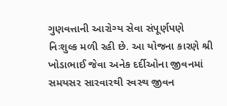ગુણવત્તાની આરોગ્ય સેવા સંપૂર્ણપણે નિઃશુલ્ક મળી રહી છે. આ યોજના કારણે શ્રી ખોડાભાઈ જેવા અનેક દર્દીઓના જીવનમાં સમયસર સારવારથી સ્વસ્થ જીવન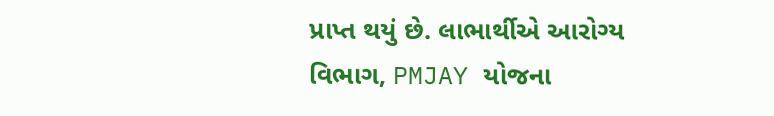પ્રાપ્ત થયું છે. લાભાર્થીએ આરોગ્ય વિભાગ, PMJAY યોજના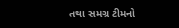તથા સમગ્ર ટીમનો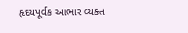હૃદયપૂર્વક આભાર વ્યક્ત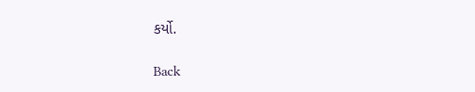કર્યો.

Back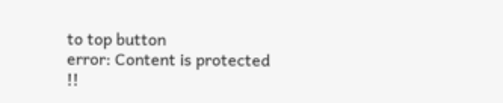to top button
error: Content is protected !!